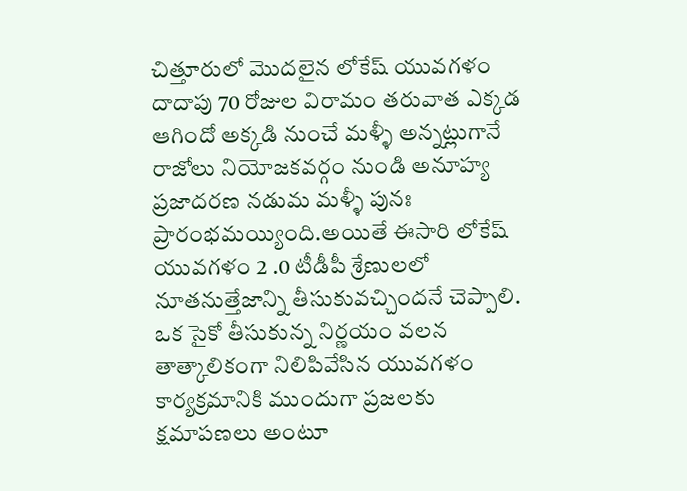చిత్తూరులో మొదలైన లోకేష్ యువగళం దాదాపు 70 రోజుల విరామం తరువాత ఎక్కడ ఆగిందో అక్కడి నుంచే మళ్ళీ అన్నట్లుగానే రాజోలు నియోజకవర్గం నుండి అనూహ్య ప్రజాదరణ నడుమ మళ్ళీ పునః ప్రారంభమయ్యింది.అయితే ఈసారి లోకేష్ యువగళం 2 .0 టీడీపీ శ్రేణులలో నూతనుత్తేజాన్ని తీసుకువచ్చిందనే చెప్పాలి.
ఒక సైకో తీసుకున్న నిర్ణయం వలన తాత్కాలికంగా నిలిపివేసిన యువగళం కార్యక్రమానికి ముందుగా ప్రజలకు క్షమాపణలు అంటూ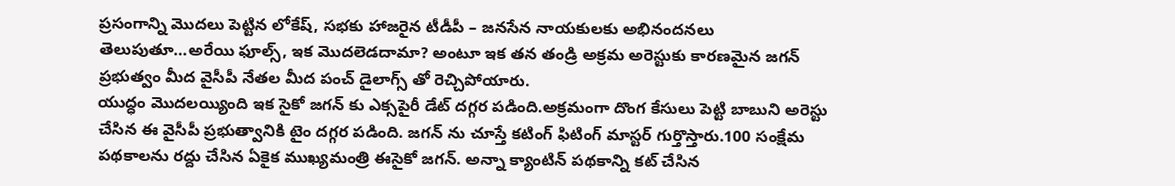ప్రసంగాన్ని మొదలు పెట్టిన లోకేష్, సభకు హాజరైన టీడీపీ – జనసేన నాయకులకు అభినందనలు తెలుపుతూ…అరేయి ఫూల్స్, ఇక మొదలెడదామా? అంటూ ఇక తన తండ్రి అక్రమ అరెస్టుకు కారణమైన జగన్ ప్రభుత్వం మీద వైసీపీ నేతల మీద పంచ్ డైలాగ్స్ తో రెచ్చిపోయారు.
యుద్ధం మొదలయ్యింది ఇక సైకో జగన్ కు ఎక్సపైరీ డేట్ దగ్గర పడింది.అక్రమంగా దొంగ కేసులు పెట్టి బాబుని అరెస్టు చేసిన ఈ వైసీపీ ప్రభుత్వానికి టైం దగ్గర పడింది. జగన్ ను చూస్తే కటింగ్ ఫిటింగ్ మాస్టర్ గుర్తొస్తారు.100 సంక్షేమ పథకాలను రద్దు చేసిన ఏకైక ముఖ్యమంత్రి ఈసైకో జగన్. అన్నా క్యాంటిన్ పథకాన్ని కట్ చేసిన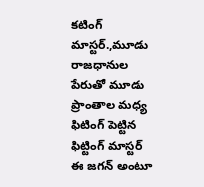కటింగ్ మాస్టర్.,మూడు రాజధానుల పేరుతో మూడు ప్రాంతాల మధ్య ఫిటింగ్ పెట్టిన ఫిట్టింగ్ మాస్టర్ ఈ జగన్ అంటూ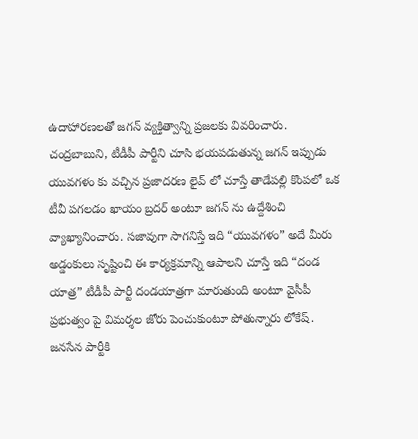ఉదాహారణలతో జగన్ వ్యక్తిత్వాన్ని ప్రజలకు వివరించారు.
చంద్రబాబుని, టీడీపీ పార్టీని చూసి భయపడుతున్న జగన్ ఇప్పుడు యువగళం కు వచ్చిన ప్రజాదరణ లైవ్ లో చూస్తే తాడేపల్లి కొంపలో ఒక టీవీ పగలడం ఖాయం బ్రదర్ అంటూ జగన్ ను ఉద్దేశించి వ్యాఖ్యానించారు. సజావుగా సాగనిస్తే ఇది “యువగళం” అదే మీరు అడ్డంకులు సృష్టించి ఈ కార్యక్రమాన్ని ఆపాలని చూస్తే ఇది “దండ యాత్ర” టీడీపీ పార్టీ దండయాత్రగా మారుతుంది అంటూ వైసీపీ ప్రభుత్వం పై విమర్శల జోరు పెంచుకుంటూ పోతున్నారు లోకేష్.
జనసేన పార్టీకి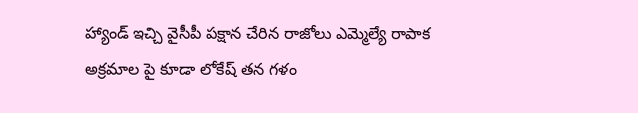హ్యాండ్ ఇచ్చి వైసీపీ పక్షాన చేరిన రాజోలు ఎమ్మెల్యే రాపాక అక్రమాల పై కూడా లోకేష్ తన గళం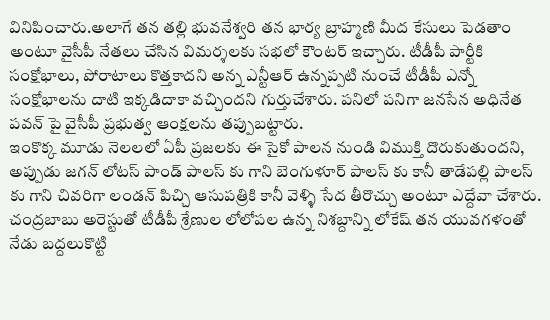వినిపించారు.అలాగే తన తల్లి భువనేశ్వరి తన భార్య బ్రాహ్మణి మీద కేసులు పెడతాం అంటూ వైసీపీ నేతలు చేసిన విమర్శలకు సభలో కౌంటర్ ఇచ్చారు. టీడీపీ పార్టీకి సంక్షోభాలు, పోరాటాలు కొత్తకాదని అన్న ఎన్టీఆర్ ఉన్నప్పటి నుంచే టీడీపీ ఎన్నో సంక్షోభాలను దాటి ఇక్కడిదాకా వచ్చిందని గుర్తుచేశారు. పనిలో పనిగా జనసేన అధినేత పవన్ పై వైసీపీ ప్రభుత్వ ఆంక్షలను తప్పుబట్టారు.
ఇంకొక్క మూడు నెలలలో ఏపీ ప్రజలకు ఈ సైకో పాలన నుండి విముక్తి దొరుకుతుందని, అప్పుడు జగన్ లోటస్ పాండ్ పాలస్ కు గాని బెంగుళూర్ పాలస్ కు కానీ తాడేపల్లి పాలస్ కు గాని చివరిగా లండన్ పిచ్చి ఆసుపత్రికి కానీ వెళ్ళి సేద తీరొచ్చు అంటూ ఎద్దేవా చేశారు. చంద్రబాబు అరెస్టుతో టీడీపీ శ్రేణుల లోలోపల ఉన్న నిశబ్దాన్ని లోకేష్ తన యువగళంతో నేడు బద్దలుకొట్టి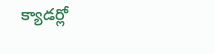క్యాడర్లో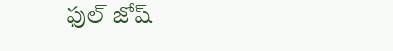ఫుల్ జోష్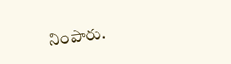నింపారు.